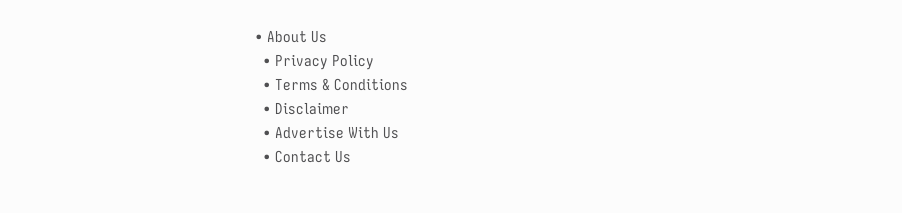• About Us
  • Privacy Policy
  • Terms & Conditions
  • Disclaimer
  • Advertise With Us
  • Contact Us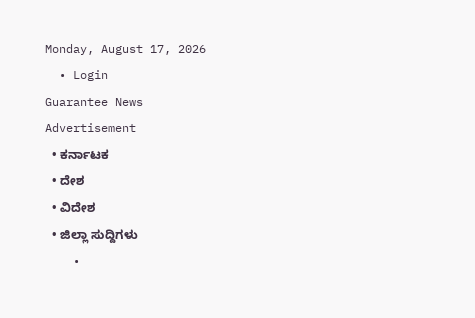Monday, August 17, 2026
  • Login
Guarantee News
Advertisement
  • ಕರ್ನಾಟಕ
  • ದೇಶ
  • ವಿದೇಶ
  • ಜಿಲ್ಲಾ ಸುದ್ದಿಗಳು
    •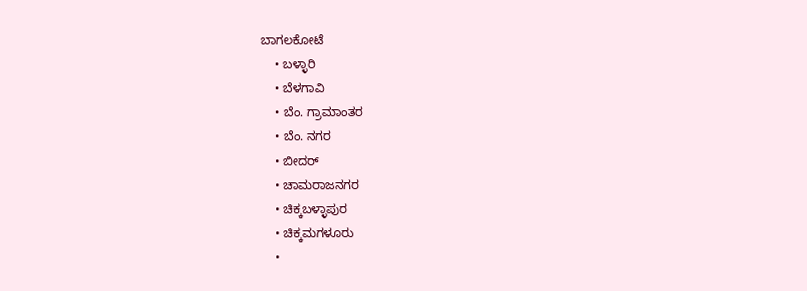ಬಾಗಲಕೋಟೆ
    • ಬಳ್ಳಾರಿ
    • ಬೆಳಗಾವಿ
    • ಬೆಂ. ಗ್ರಾಮಾಂತರ
    • ಬೆಂ. ನಗರ
    • ಬೀದರ್
    • ಚಾಮರಾಜನಗರ
    • ಚಿಕ್ಕಬಳ್ಳಾಪುರ
    • ಚಿಕ್ಕಮಗಳೂರು
    •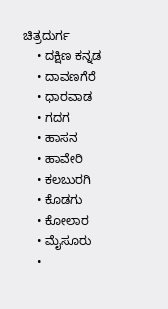ಚಿತ್ರದುರ್ಗ
    • ದಕ್ಷಿಣ ಕನ್ನಡ
    • ದಾವಣಗೆರೆ
    • ಧಾರವಾಡ
    • ಗದಗ
    • ಹಾಸನ
    • ಹಾವೇರಿ
    • ಕಲಬುರಗಿ
    • ಕೊಡಗು
    • ಕೋಲಾರ
    • ಮೈಸೂರು
    •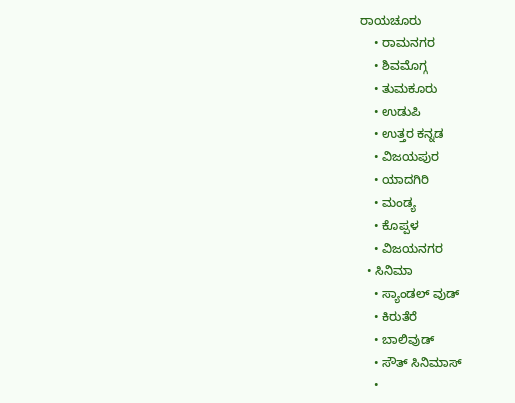ರಾಯಚೂರು
    • ರಾಮನಗರ
    • ಶಿವಮೊಗ್ಗ
    • ತುಮಕೂರು
    • ಉಡುಪಿ
    • ಉತ್ತರ ಕನ್ನಡ
    • ವಿಜಯಪುರ
    • ಯಾದಗಿರಿ
    • ಮಂಡ್ಯ
    • ಕೊಪ್ಪಳ
    • ವಿಜಯನಗರ
  • ಸಿನಿಮಾ
    • ಸ್ಯಾಂಡಲ್ ವುಡ್
    • ಕಿರುತೆರೆ
    • ಬಾಲಿವುಡ್
    • ಸೌತ್ ಸಿನಿಮಾಸ್
    •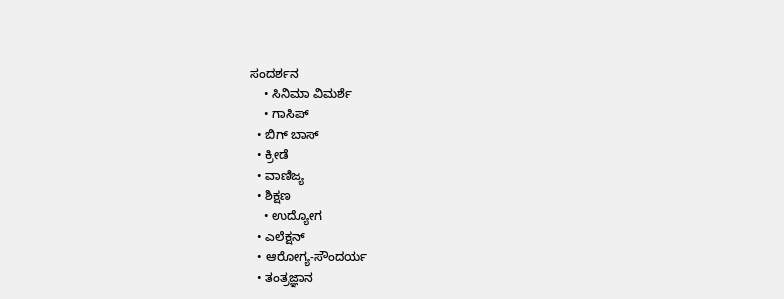ಸಂದರ್ಶನ
    • ಸಿನಿಮಾ ವಿಮರ್ಶೆ
    • ಗಾಸಿಪ್
  • ಬಿಗ್ ಬಾಸ್
  • ಕ್ರೀಡೆ
  • ವಾಣಿಜ್ಯ
  • ಶಿಕ್ಷಣ
    • ಉದ್ಯೋಗ
  • ಎಲೆಕ್ಷನ್
  • ಆರೋಗ್ಯ-ಸೌಂದರ್ಯ
  • ತಂತ್ರಜ್ಞಾನ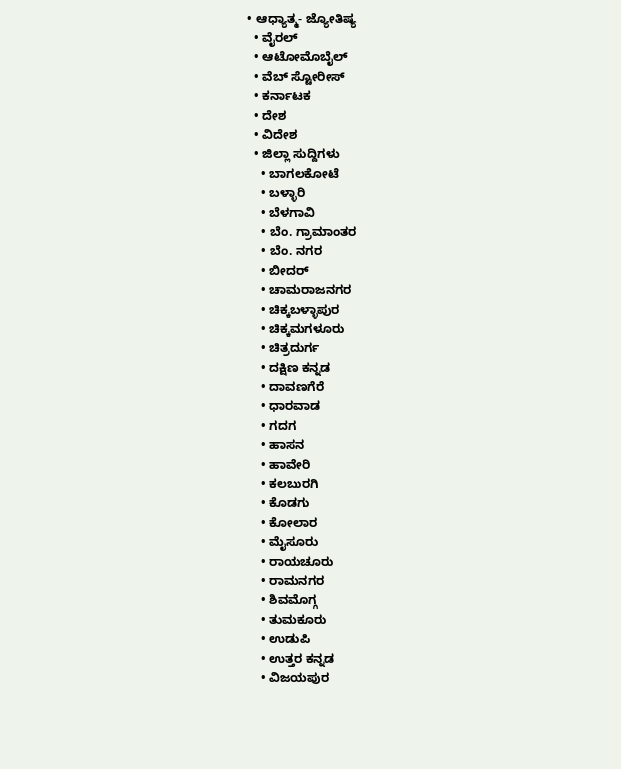• ಆಧ್ಯಾತ್ಮ- ಜ್ಯೋತಿಷ್ಯ
  • ವೈರಲ್
  • ಆಟೋಮೊಬೈಲ್
  • ವೆಬ್ ಸ್ಟೋರೀಸ್
  • ಕರ್ನಾಟಕ
  • ದೇಶ
  • ವಿದೇಶ
  • ಜಿಲ್ಲಾ ಸುದ್ದಿಗಳು
    • ಬಾಗಲಕೋಟೆ
    • ಬಳ್ಳಾರಿ
    • ಬೆಳಗಾವಿ
    • ಬೆಂ. ಗ್ರಾಮಾಂತರ
    • ಬೆಂ. ನಗರ
    • ಬೀದರ್
    • ಚಾಮರಾಜನಗರ
    • ಚಿಕ್ಕಬಳ್ಳಾಪುರ
    • ಚಿಕ್ಕಮಗಳೂರು
    • ಚಿತ್ರದುರ್ಗ
    • ದಕ್ಷಿಣ ಕನ್ನಡ
    • ದಾವಣಗೆರೆ
    • ಧಾರವಾಡ
    • ಗದಗ
    • ಹಾಸನ
    • ಹಾವೇರಿ
    • ಕಲಬುರಗಿ
    • ಕೊಡಗು
    • ಕೋಲಾರ
    • ಮೈಸೂರು
    • ರಾಯಚೂರು
    • ರಾಮನಗರ
    • ಶಿವಮೊಗ್ಗ
    • ತುಮಕೂರು
    • ಉಡುಪಿ
    • ಉತ್ತರ ಕನ್ನಡ
    • ವಿಜಯಪುರ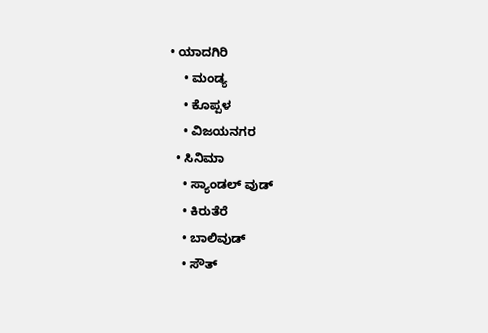• ಯಾದಗಿರಿ
    • ಮಂಡ್ಯ
    • ಕೊಪ್ಪಳ
    • ವಿಜಯನಗರ
  • ಸಿನಿಮಾ
    • ಸ್ಯಾಂಡಲ್ ವುಡ್
    • ಕಿರುತೆರೆ
    • ಬಾಲಿವುಡ್
    • ಸೌತ್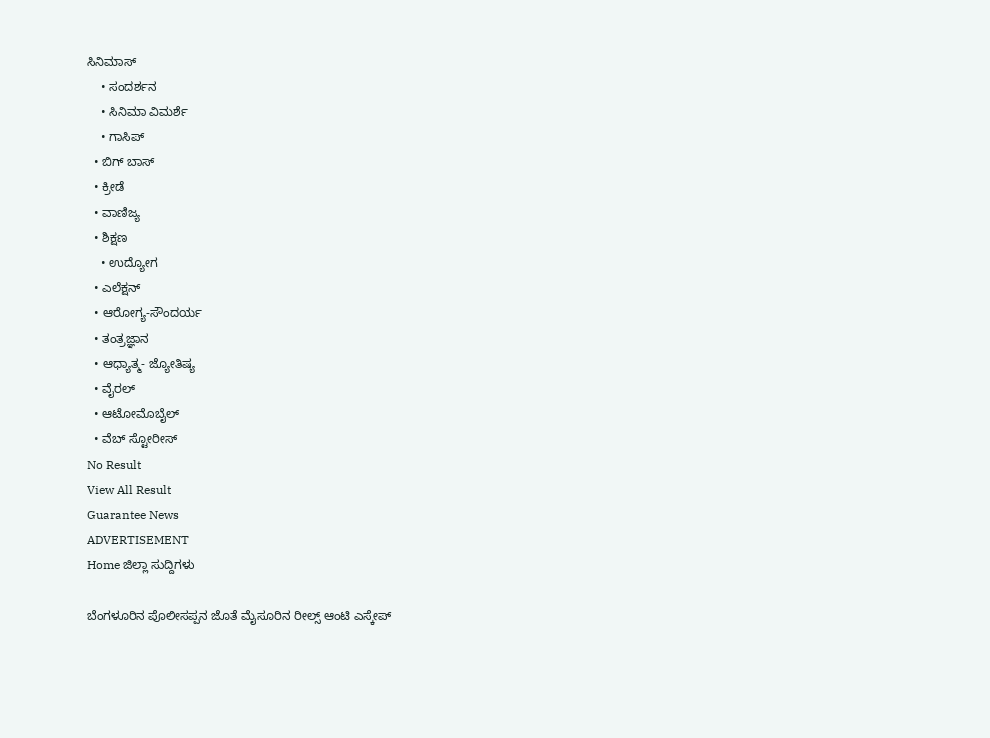ಸಿನಿಮಾಸ್
    • ಸಂದರ್ಶನ
    • ಸಿನಿಮಾ ವಿಮರ್ಶೆ
    • ಗಾಸಿಪ್
  • ಬಿಗ್ ಬಾಸ್
  • ಕ್ರೀಡೆ
  • ವಾಣಿಜ್ಯ
  • ಶಿಕ್ಷಣ
    • ಉದ್ಯೋಗ
  • ಎಲೆಕ್ಷನ್
  • ಆರೋಗ್ಯ-ಸೌಂದರ್ಯ
  • ತಂತ್ರಜ್ಞಾನ
  • ಆಧ್ಯಾತ್ಮ- ಜ್ಯೋತಿಷ್ಯ
  • ವೈರಲ್
  • ಆಟೋಮೊಬೈಲ್
  • ವೆಬ್ ಸ್ಟೋರೀಸ್
No Result
View All Result
Guarantee News
ADVERTISEMENT
Home ಜಿಲ್ಲಾ ಸುದ್ದಿಗಳು

ಬೆಂಗಳೂರಿನ ಪೊಲೀಸಪ್ಪನ ಜೊತೆ ಮೈಸೂರಿನ ರೀಲ್ಸ್‌ ಆಂಟಿ ಎಸ್ಕೇಪ್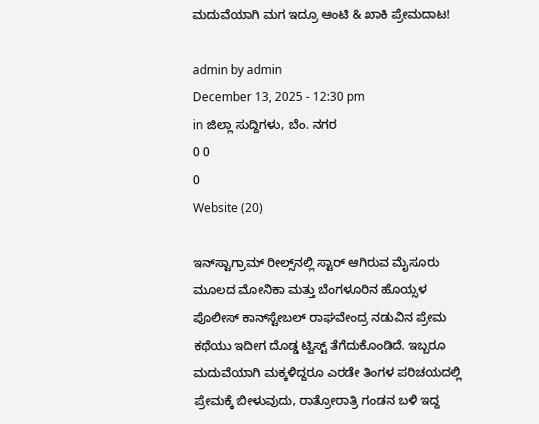ಮದುವೆಯಾಗಿ ಮಗ ಇದ್ರೂ ಆಂಟಿ & ಖಾಕಿ ಪ್ರೇಮದಾಟ!

admin by admin
December 13, 2025 - 12:30 pm
in ಜಿಲ್ಲಾ ಸುದ್ದಿಗಳು, ಬೆಂ. ನಗರ
0 0
0
Website (20)

ಇನ್‌ಸ್ಟಾಗ್ರಾಮ್ ರೀಲ್ಸ್‌ನಲ್ಲಿ ಸ್ಟಾರ್ ಆಗಿರುವ ಮೈಸೂರು ಮೂಲದ ಮೋನಿಕಾ ಮತ್ತು ಬೆಂಗಳೂರಿನ ಹೊಯ್ಸಳ  ಪೊಲೀಸ್ ಕಾನ್‌ಸ್ಟೇಬಲ್ ರಾಘವೇಂದ್ರ ನಡುವಿನ ಪ್ರೇಮ ಕಥೆಯು ಇದೀಗ ದೊಡ್ಡ ಟ್ವಿಸ್ಟ್ ತೆಗೆದುಕೊಂಡಿದೆ. ಇಬ್ಬರೂ ಮದುವೆಯಾಗಿ ಮಕ್ಕಳಿದ್ದರೂ ಎರಡೇ ತಿಂಗಳ ಪರಿಚಯದಲ್ಲಿ ಪ್ರೇಮಕ್ಕೆ ಬೀಳುವುದು, ರಾತ್ರೋರಾತ್ರಿ ಗಂಡನ ಬಳಿ ಇದ್ದ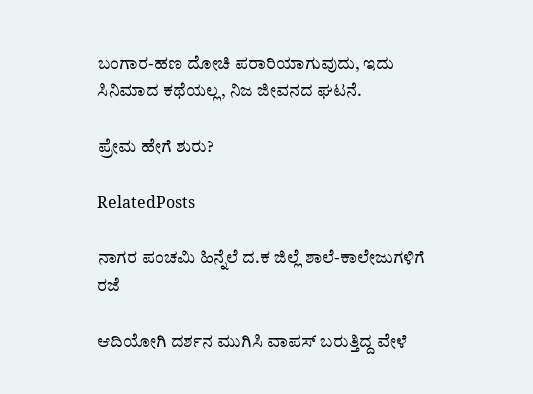ಬಂಗಾರ-ಹಣ ದೋಚಿ ಪರಾರಿಯಾಗುವುದು, ಇದು ಸಿನಿಮಾದ ಕಥೆಯಲ್ಲ, ನಿಜ ಜೀವನದ ಘಟನೆ.

ಪ್ರೇಮ ಹೇಗೆ ಶುರು?

RelatedPosts

ನಾಗರ ಪಂಚಮಿ ಹಿನ್ನೆಲೆ ದ.ಕ ಜಿಲ್ಲೆ ಶಾಲೆ-ಕಾಲೇಜುಗಳಿಗೆ ರಜೆ

ಆದಿಯೋಗಿ ದರ್ಶನ ಮುಗಿಸಿ ವಾಪಸ್ ಬರುತ್ತಿದ್ದ ವೇಳೆ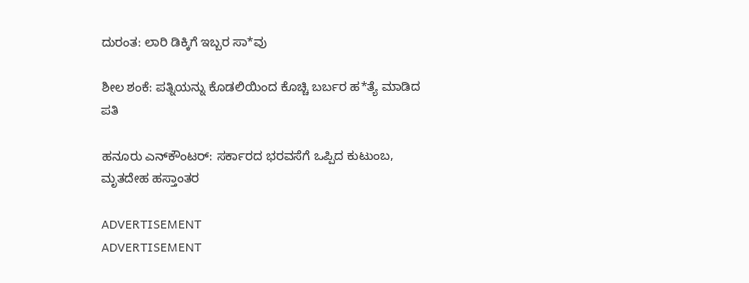ದುರಂತ: ಲಾರಿ ಡಿಕ್ಕಿಗೆ ಇಬ್ಬರ ಸಾ*ವು

ಶೀಲ ಶಂಕೆ: ಪತ್ನಿಯನ್ನು ಕೊಡಲಿಯಿಂದ ಕೊಚ್ಚಿ ಬರ್ಬರ ಹ*ತ್ಯೆ ಮಾಡಿದ ಪತಿ

ಹನೂರು ಎನ್‌ಕೌಂಟರ್: ಸರ್ಕಾರದ ಭರವಸೆಗೆ ಒಪ್ಪಿದ ಕುಟುಂಬ, ಮೃತದೇಹ ಹಸ್ತಾಂತರ

ADVERTISEMENT
ADVERTISEMENT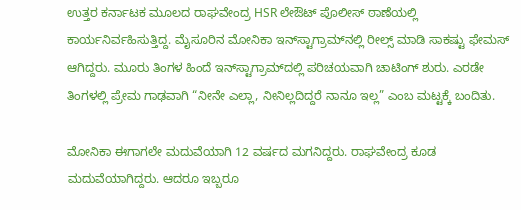ಉತ್ತರ ಕರ್ನಾಟಕ ಮೂಲದ ರಾಘವೇಂದ್ರ HSR ಲೇಔಟ್ ಪೊಲೀಸ್ ಠಾಣೆಯಲ್ಲಿ ಕಾರ್ಯನಿರ್ವಹಿಸುತ್ತಿದ್ದ. ಮೈಸೂರಿನ ಮೋನಿಕಾ ಇನ್‌ಸ್ಟಾಗ್ರಾಮ್‌ನಲ್ಲಿ ರೀಲ್ಸ್ ಮಾಡಿ ಸಾಕಷ್ಟು ಫೇಮಸ್ ಆಗಿದ್ದರು. ಮೂರು ತಿಂಗಳ ಹಿಂದೆ ಇನ್‌ಸ್ಟಾಗ್ರಾಮ್‌‌‌‌ದಲ್ಲಿ ಪರಿಚಯವಾಗಿ ಚಾಟಿಂಗ್ ಶುರು. ಎರಡೇ ತಿಂಗಳಲ್ಲಿ ಪ್ರೇಮ ಗಾಢವಾಗಿ “ನೀನೇ ಎಲ್ಲಾ, ನೀನಿಲ್ಲದಿದ್ದರೆ ನಾನೂ ಇಲ್ಲ” ಎಂಬ ಮಟ್ಟಕ್ಕೆ ಬಂದಿತು.

ಮೋನಿಕಾ ಈಗಾಗಲೇ ಮದುವೆಯಾಗಿ 12 ವರ್ಷದ ಮಗನಿದ್ದರು. ರಾಘವೇಂದ್ರ ಕೂಡ ಮದುವೆಯಾಗಿದ್ದರು. ಆದರೂ ಇಬ್ಬರೂ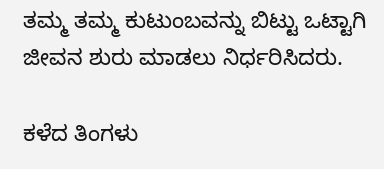ತಮ್ಮ ತಮ್ಮ ಕುಟುಂಬವನ್ನು ಬಿಟ್ಟು ಒಟ್ಟಾಗಿ ಜೀವನ ಶುರು ಮಾಡಲು ನಿರ್ಧರಿಸಿದರು.

ಕಳೆದ ತಿಂಗಳು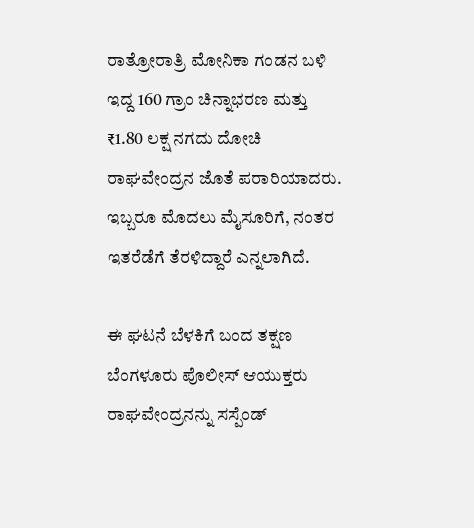ರಾತ್ರೋರಾತ್ರಿ ಮೋನಿಕಾ ಗಂಡನ ಬಳಿ ಇದ್ದ 160 ಗ್ರಾಂ ಚಿನ್ನಾಭರಣ ಮತ್ತು ₹1.80 ಲಕ್ಷ ನಗದು ದೋಚಿ ರಾಘವೇಂದ್ರನ ಜೊತೆ ಪರಾರಿಯಾದರು. ಇಬ್ಬರೂ ಮೊದಲು ಮೈಸೂರಿಗೆ, ನಂತರ ಇತರೆಡೆಗೆ ತೆರಳಿದ್ದಾರೆ ಎನ್ನಲಾಗಿದೆ.

ಈ ಘಟನೆ ಬೆಳಕಿಗೆ ಬಂದ ತಕ್ಷಣ ಬೆಂಗಳೂರು ಪೊಲೀಸ್ ಆಯುಕ್ತರು ರಾಘವೇಂದ್ರನನ್ನು ಸಸ್ಪೆಂಡ್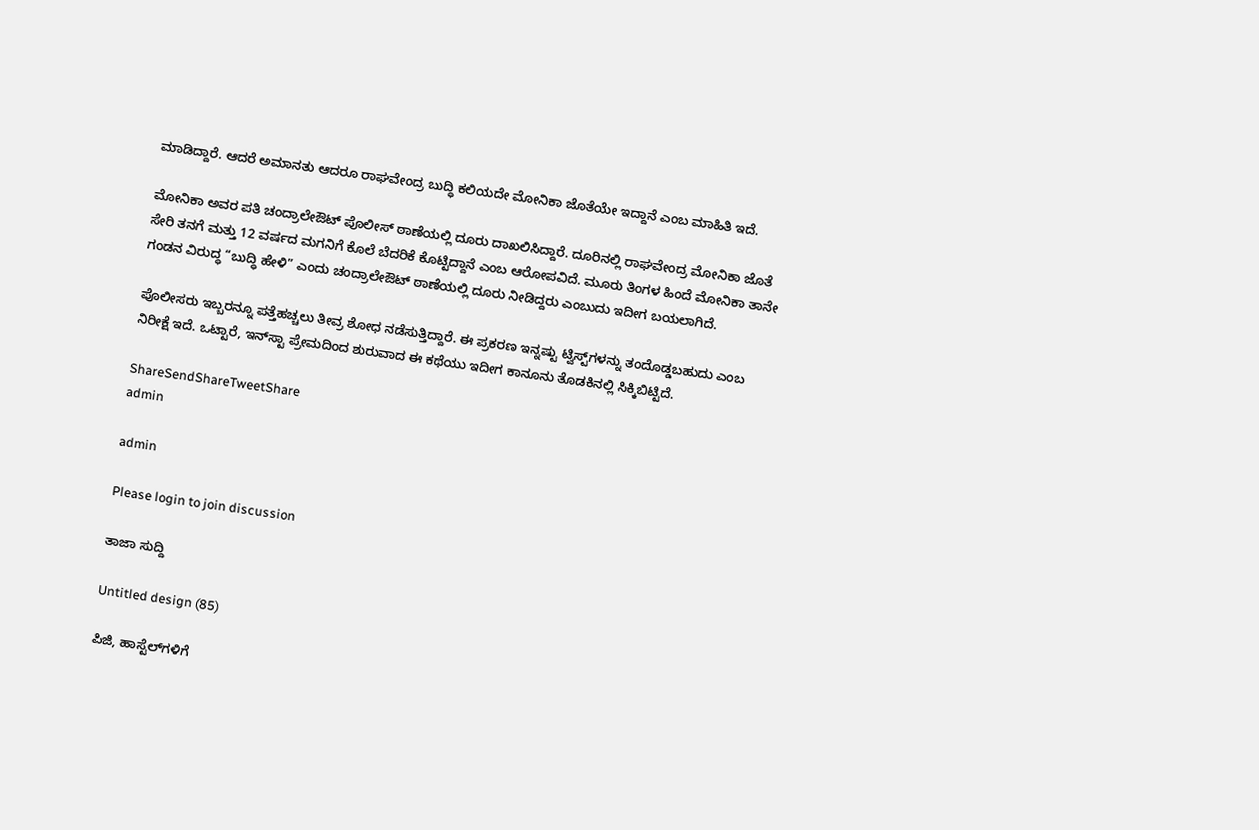ಮಾಡಿದ್ದಾರೆ. ಆದರೆ ಅಮಾನತು ಆದರೂ ರಾಘವೇಂದ್ರ ಬುದ್ಧಿ ಕಲಿಯದೇ ಮೋನಿಕಾ ಜೊತೆಯೇ ಇದ್ದಾನೆ ಎಂಬ ಮಾಹಿತಿ ಇದೆ.

ಮೋನಿಕಾ ಅವರ ಪತಿ ಚಂದ್ರಾಲೇಔಟ್ ಪೊಲೀಸ್ ಠಾಣೆಯಲ್ಲಿ ದೂರು ದಾಖಲಿಸಿದ್ದಾರೆ. ದೂರಿನಲ್ಲಿ ರಾಘವೇಂದ್ರ ಮೋನಿಕಾ ಜೊತೆ ಸೇರಿ ತನಗೆ ಮತ್ತು 12 ವರ್ಷದ ಮಗನಿಗೆ ಕೊಲೆ ಬೆದರಿಕೆ ಕೊಟ್ಟಿದ್ದಾನೆ ಎಂಬ ಆರೋಪವಿದೆ. ಮೂರು ತಿಂಗಳ ಹಿಂದೆ ಮೋನಿಕಾ ತಾನೇ ಗಂಡನ ವಿರುದ್ಧ “ಬುದ್ಧಿ ಹೇಳಿ” ಎಂದು ಚಂದ್ರಾಲೇಔಟ್ ಠಾಣೆಯಲ್ಲಿ ದೂರು ನೀಡಿದ್ದರು ಎಂಬುದು ಇದೀಗ ಬಯಲಾಗಿದೆ.

ಪೊಲೀಸರು ಇಬ್ಬರನ್ನೂ ಪತ್ತೆಹಚ್ಚಲು ತೀವ್ರ ಶೋಧ ನಡೆಸುತ್ತಿದ್ದಾರೆ. ಈ ಪ್ರಕರಣ ಇನ್ನಷ್ಟು ಟ್ವಿಸ್ಟ್‌ಗಳನ್ನು ತಂದೊಡ್ಡಬಹುದು ಎಂಬ ನಿರೀಕ್ಷೆ ಇದೆ. ಒಟ್ಟಾರೆ, ಇನ್‌ಸ್ಟಾ ಪ್ರೇಮದಿಂದ ಶುರುವಾದ ಈ ಕಥೆಯು ಇದೀಗ ಕಾನೂನು ತೊಡಕಿನಲ್ಲಿ ಸಿಕ್ಕಿಬಿಟ್ಟಿದೆ.

ShareSendShareTweetShare
admin

admin

Please login to join discussion

ತಾಜಾ ಸುದ್ದಿ

Untitled design (85)

ಪಿಜಿ, ಹಾಸ್ಟೆಲ್‌ಗಳಿಗೆ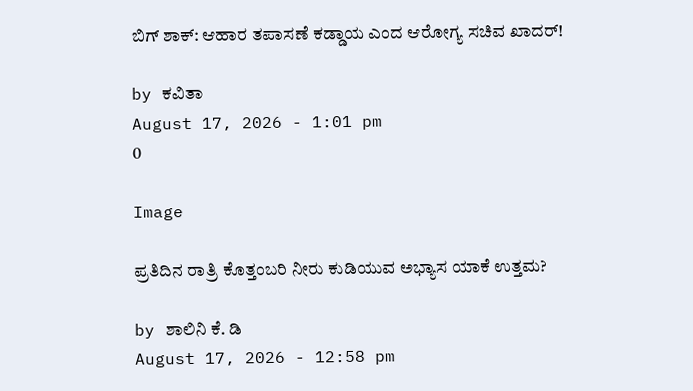ಬಿಗ್ ಶಾಕ್: ಆಹಾರ ತಪಾಸಣೆ ಕಡ್ಡಾಯ ಎಂದ ಆರೋಗ್ಯ ಸಚಿವ ಖಾದರ್!

by ಕವಿತಾ
August 17, 2026 - 1:01 pm
0

Image

ಪ್ರತಿದಿನ ರಾತ್ರಿ ಕೊತ್ತಂಬರಿ ನೀರು ಕುಡಿಯುವ ಅಭ್ಯಾಸ ಯಾಕೆ ಉತ್ತಮ?

by ಶಾಲಿನಿ ಕೆ. ಡಿ
August 17, 2026 - 12:58 pm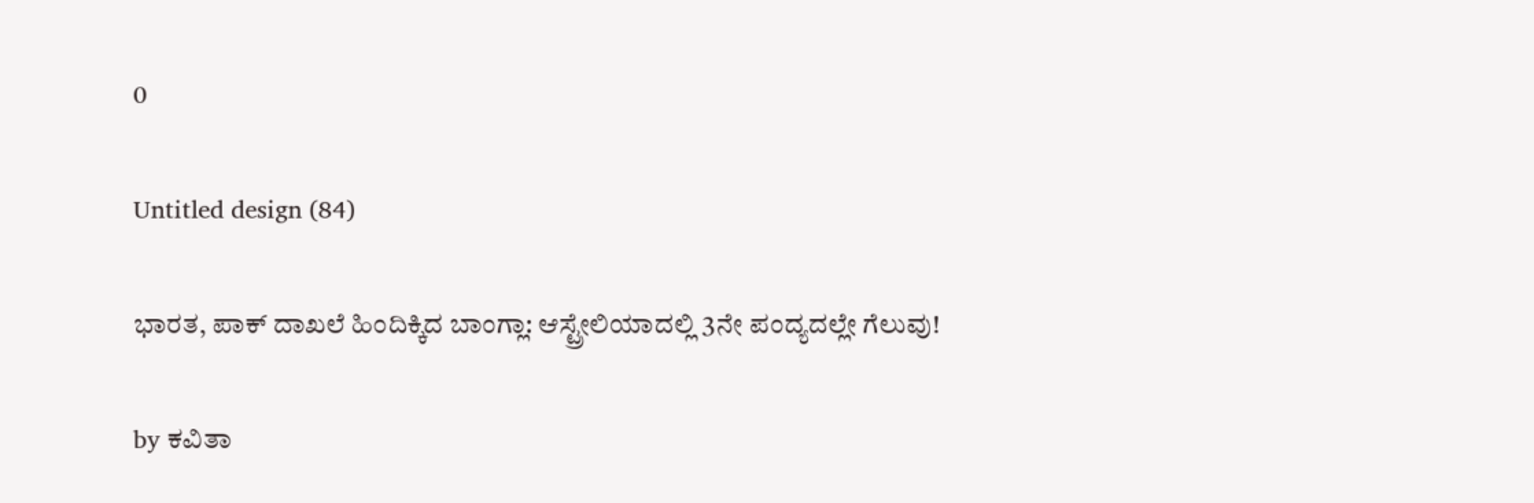0

Untitled design (84)

ಭಾರತ, ಪಾಕ್ ದಾಖಲೆ ಹಿಂದಿಕ್ಕಿದ ಬಾಂಗ್ಲಾ: ಆಸ್ಟ್ರೇಲಿಯಾದಲ್ಲಿ 3ನೇ ಪಂದ್ಯದಲ್ಲೇ ಗೆಲುವು!

by ಕವಿತಾ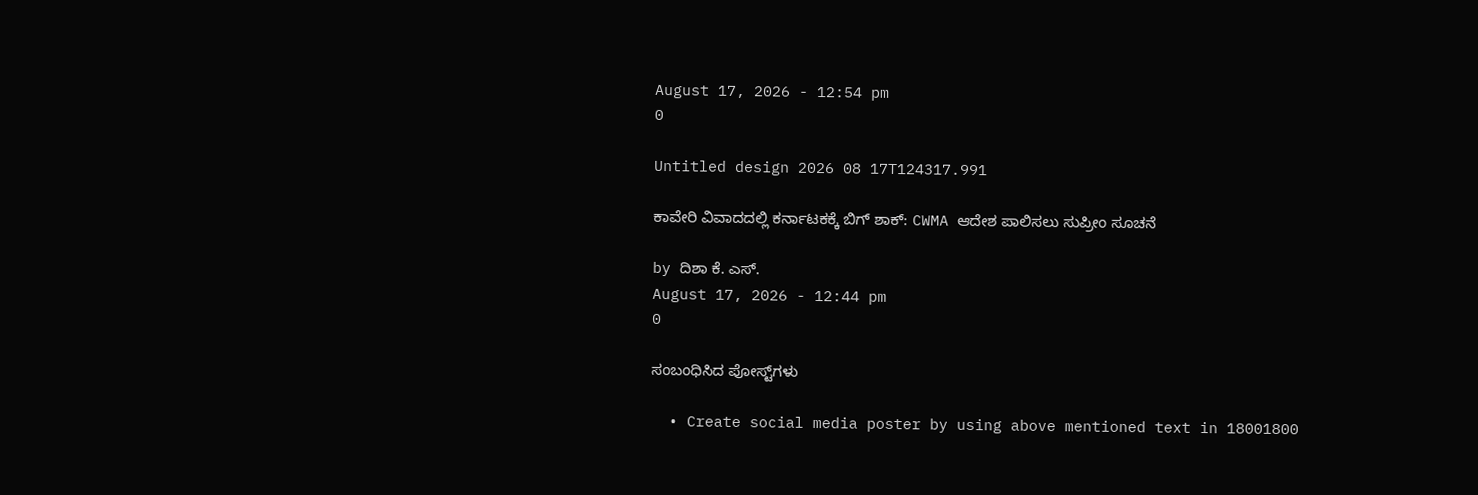August 17, 2026 - 12:54 pm
0

Untitled design 2026 08 17T124317.991

ಕಾವೇರಿ ವಿವಾದದಲ್ಲಿ ಕರ್ನಾಟಕಕ್ಕೆ ಬಿಗ್ ಶಾಕ್: CWMA ಆದೇಶ ಪಾಲಿಸಲು ಸುಪ್ರೀಂ ಸೂಚನೆ

by ದಿಶಾ ಕೆ. ಎಸ್.
August 17, 2026 - 12:44 pm
0

ಸಂಬಂಧಿಸಿದ ಪೋಸ್ಟ್‌ಗಳು

  • Create social media poster by using above mentioned text in 18001800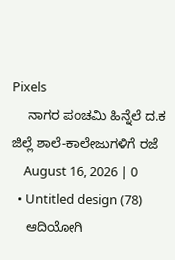Pixels
    ನಾಗರ ಪಂಚಮಿ ಹಿನ್ನೆಲೆ ದ.ಕ ಜಿಲ್ಲೆ ಶಾಲೆ-ಕಾಲೇಜುಗಳಿಗೆ ರಜೆ
    August 16, 2026 | 0
  • Untitled design (78)
    ಆದಿಯೋಗಿ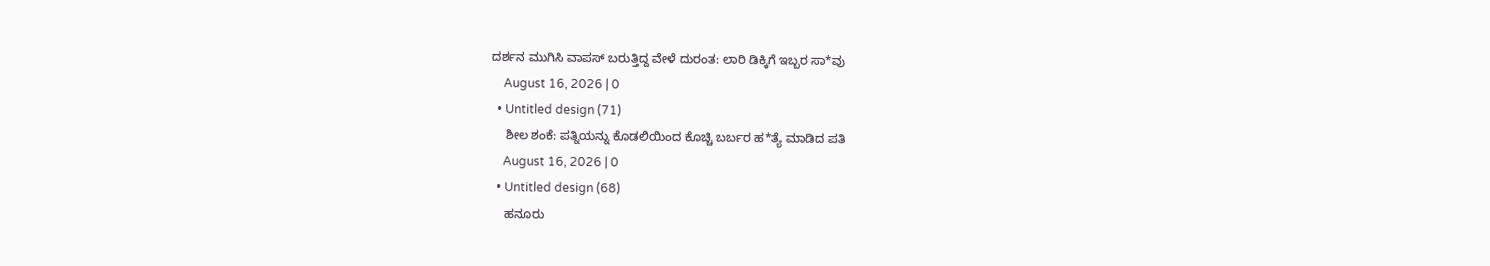ದರ್ಶನ ಮುಗಿಸಿ ವಾಪಸ್ ಬರುತ್ತಿದ್ದ ವೇಳೆ ದುರಂತ: ಲಾರಿ ಡಿಕ್ಕಿಗೆ ಇಬ್ಬರ ಸಾ*ವು
    August 16, 2026 | 0
  • Untitled design (71)
    ಶೀಲ ಶಂಕೆ: ಪತ್ನಿಯನ್ನು ಕೊಡಲಿಯಿಂದ ಕೊಚ್ಚಿ ಬರ್ಬರ ಹ*ತ್ಯೆ ಮಾಡಿದ ಪತಿ
    August 16, 2026 | 0
  • Untitled design (68)
    ಹನೂರು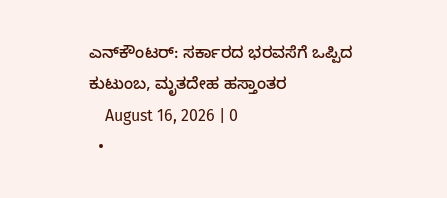ಎನ್‌ಕೌಂಟರ್: ಸರ್ಕಾರದ ಭರವಸೆಗೆ ಒಪ್ಪಿದ ಕುಟುಂಬ, ಮೃತದೇಹ ಹಸ್ತಾಂತರ
    August 16, 2026 | 0
  •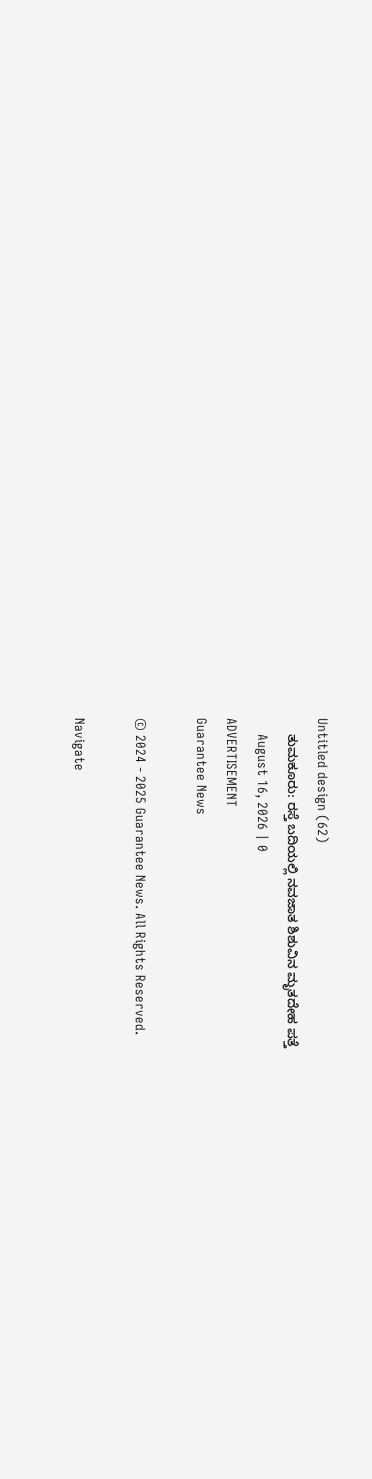Untitled design (62)
    ತುಮಕೂರು: ರಸ್ತೆ ಬದಿಯಲ್ಲಿ ನವಜಾತ ಶಿಶುವಿನ ಮೃತದೇಹ ಪತ್ತೆ
    August 16, 2026 | 0
ADVERTISEMENT
Guarantee News

© 2024 - 2025 Guarantee News. All Rights Reserved.

Navigate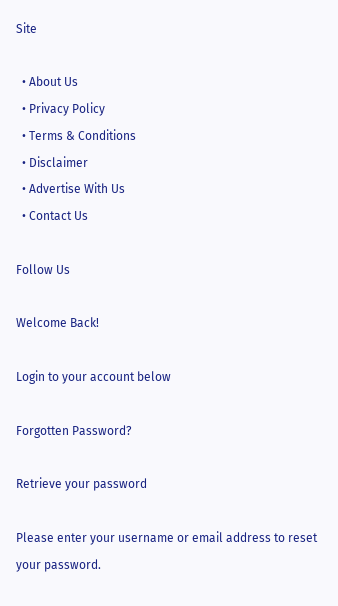Site

  • About Us
  • Privacy Policy
  • Terms & Conditions
  • Disclaimer
  • Advertise With Us
  • Contact Us

Follow Us

Welcome Back!

Login to your account below

Forgotten Password?

Retrieve your password

Please enter your username or email address to reset your password.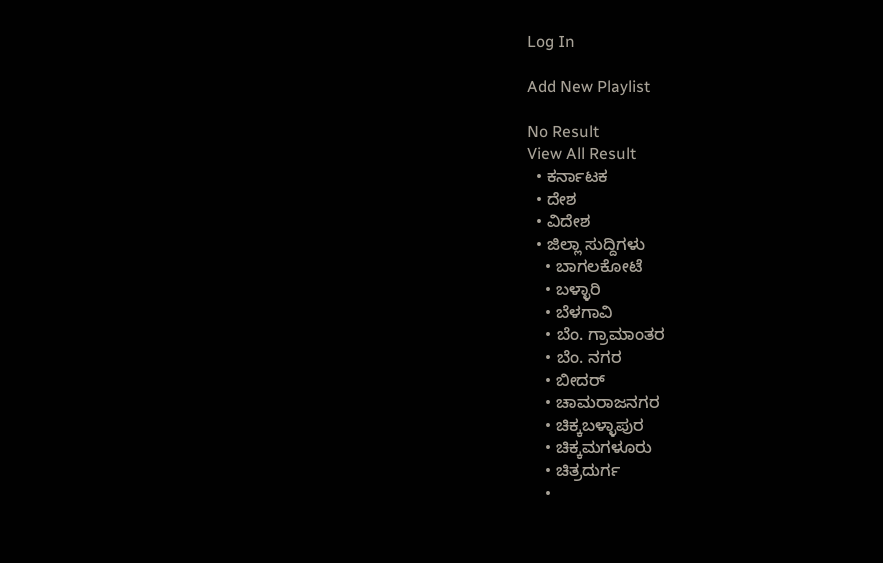Log In

Add New Playlist

No Result
View All Result
  • ಕರ್ನಾಟಕ
  • ದೇಶ
  • ವಿದೇಶ
  • ಜಿಲ್ಲಾ ಸುದ್ದಿಗಳು
    • ಬಾಗಲಕೋಟೆ
    • ಬಳ್ಳಾರಿ
    • ಬೆಳಗಾವಿ
    • ಬೆಂ. ಗ್ರಾಮಾಂತರ
    • ಬೆಂ. ನಗರ
    • ಬೀದರ್
    • ಚಾಮರಾಜನಗರ
    • ಚಿಕ್ಕಬಳ್ಳಾಪುರ
    • ಚಿಕ್ಕಮಗಳೂರು
    • ಚಿತ್ರದುರ್ಗ
    •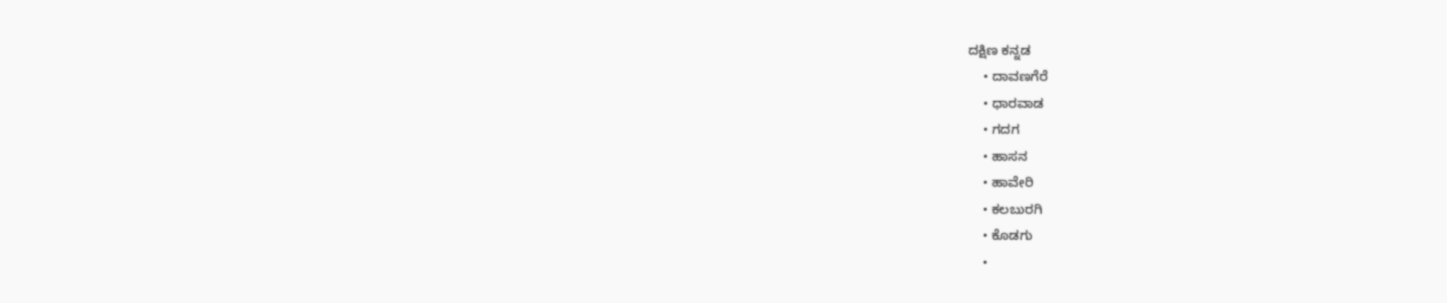ದಕ್ಷಿಣ ಕನ್ನಡ
    • ದಾವಣಗೆರೆ
    • ಧಾರವಾಡ
    • ಗದಗ
    • ಹಾಸನ
    • ಹಾವೇರಿ
    • ಕಲಬುರಗಿ
    • ಕೊಡಗು
    •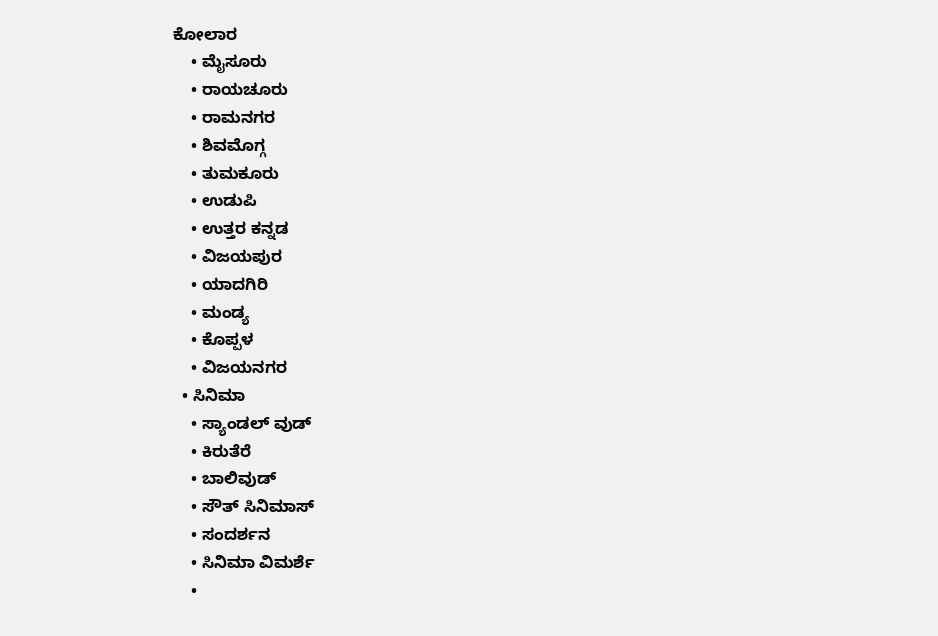ಕೋಲಾರ
    • ಮೈಸೂರು
    • ರಾಯಚೂರು
    • ರಾಮನಗರ
    • ಶಿವಮೊಗ್ಗ
    • ತುಮಕೂರು
    • ಉಡುಪಿ
    • ಉತ್ತರ ಕನ್ನಡ
    • ವಿಜಯಪುರ
    • ಯಾದಗಿರಿ
    • ಮಂಡ್ಯ
    • ಕೊಪ್ಪಳ
    • ವಿಜಯನಗರ
  • ಸಿನಿಮಾ
    • ಸ್ಯಾಂಡಲ್ ವುಡ್
    • ಕಿರುತೆರೆ
    • ಬಾಲಿವುಡ್
    • ಸೌತ್ ಸಿನಿಮಾಸ್
    • ಸಂದರ್ಶನ
    • ಸಿನಿಮಾ ವಿಮರ್ಶೆ
    •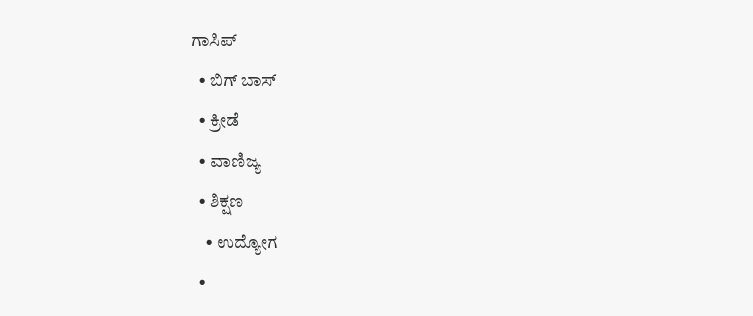ಗಾಸಿಪ್
  • ಬಿಗ್ ಬಾಸ್
  • ಕ್ರೀಡೆ
  • ವಾಣಿಜ್ಯ
  • ಶಿಕ್ಷಣ
    • ಉದ್ಯೋಗ
  •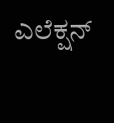ಎಲೆಕ್ಷನ್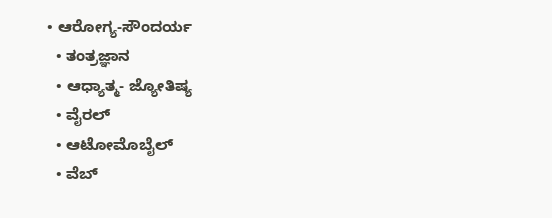• ಆರೋಗ್ಯ-ಸೌಂದರ್ಯ
  • ತಂತ್ರಜ್ಞಾನ
  • ಆಧ್ಯಾತ್ಮ- ಜ್ಯೋತಿಷ್ಯ
  • ವೈರಲ್
  • ಆಟೋಮೊಬೈಲ್
  • ವೆಬ್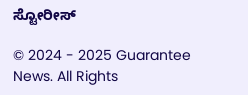ಸ್ಟೋರೀಸ್

© 2024 - 2025 Guarantee News. All Rights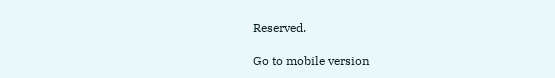Reserved.

Go to mobile version